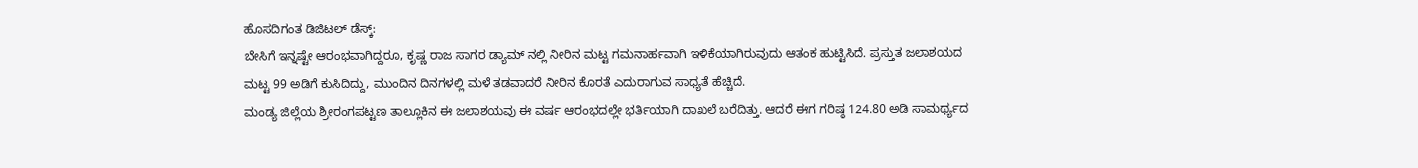ಹೊಸದಿಗಂತ ಡಿಜಿಟಲ್ ಡೆಸ್ಕ್:
ಬೇಸಿಗೆ ಇನ್ನಷ್ಟೇ ಆರಂಭವಾಗಿದ್ದರೂ, ಕೃಷ್ಣ ರಾಜ ಸಾಗರ ಡ್ಯಾಮ್ ನಲ್ಲಿ ನೀರಿನ ಮಟ್ಟ ಗಮನಾರ್ಹವಾಗಿ ಇಳಿಕೆಯಾಗಿರುವುದು ಆತಂಕ ಹುಟ್ಟಿಸಿದೆ. ಪ್ರಸ್ತುತ ಜಲಾಶಯದ ಮಟ್ಟ 99 ಅಡಿಗೆ ಕುಸಿದಿದ್ದು, ಮುಂದಿನ ದಿನಗಳಲ್ಲಿ ಮಳೆ ತಡವಾದರೆ ನೀರಿನ ಕೊರತೆ ಎದುರಾಗುವ ಸಾಧ್ಯತೆ ಹೆಚ್ಚಿದೆ.
ಮಂಡ್ಯ ಜಿಲ್ಲೆಯ ಶ್ರೀರಂಗಪಟ್ಟಣ ತಾಲ್ಲೂಕಿನ ಈ ಜಲಾಶಯವು ಈ ವರ್ಷ ಆರಂಭದಲ್ಲೇ ಭರ್ತಿಯಾಗಿ ದಾಖಲೆ ಬರೆದಿತ್ತು. ಆದರೆ ಈಗ ಗರಿಷ್ಠ 124.80 ಅಡಿ ಸಾಮರ್ಥ್ಯದ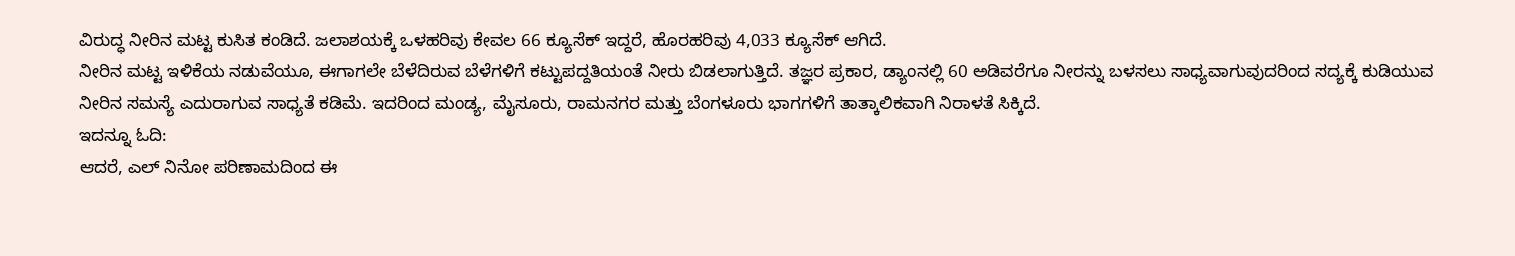ವಿರುದ್ಧ ನೀರಿನ ಮಟ್ಟ ಕುಸಿತ ಕಂಡಿದೆ. ಜಲಾಶಯಕ್ಕೆ ಒಳಹರಿವು ಕೇವಲ 66 ಕ್ಯೂಸೆಕ್ ಇದ್ದರೆ, ಹೊರಹರಿವು 4,033 ಕ್ಯೂಸೆಕ್ ಆಗಿದೆ.
ನೀರಿನ ಮಟ್ಟ ಇಳಿಕೆಯ ನಡುವೆಯೂ, ಈಗಾಗಲೇ ಬೆಳೆದಿರುವ ಬೆಳೆಗಳಿಗೆ ಕಟ್ಟುಪದ್ದತಿಯಂತೆ ನೀರು ಬಿಡಲಾಗುತ್ತಿದೆ. ತಜ್ಞರ ಪ್ರಕಾರ, ಡ್ಯಾಂನಲ್ಲಿ 60 ಅಡಿವರೆಗೂ ನೀರನ್ನು ಬಳಸಲು ಸಾಧ್ಯವಾಗುವುದರಿಂದ ಸದ್ಯಕ್ಕೆ ಕುಡಿಯುವ ನೀರಿನ ಸಮಸ್ಯೆ ಎದುರಾಗುವ ಸಾಧ್ಯತೆ ಕಡಿಮೆ. ಇದರಿಂದ ಮಂಡ್ಯ, ಮೈಸೂರು, ರಾಮನಗರ ಮತ್ತು ಬೆಂಗಳೂರು ಭಾಗಗಳಿಗೆ ತಾತ್ಕಾಲಿಕವಾಗಿ ನಿರಾಳತೆ ಸಿಕ್ಕಿದೆ.
ಇದನ್ನೂ ಓದಿ:
ಆದರೆ, ಎಲ್ ನಿನೋ ಪರಿಣಾಮದಿಂದ ಈ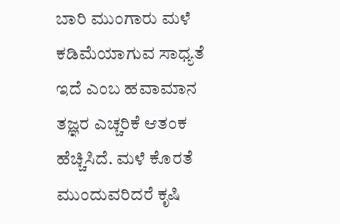ಬಾರಿ ಮುಂಗಾರು ಮಳೆ ಕಡಿಮೆಯಾಗುವ ಸಾಧ್ಯತೆ ಇದೆ ಎಂಬ ಹವಾಮಾನ ತಜ್ಞರ ಎಚ್ಚರಿಕೆ ಆತಂಕ ಹೆಚ್ಚಿಸಿದೆ. ಮಳೆ ಕೊರತೆ ಮುಂದುವರಿದರೆ ಕೃಷಿ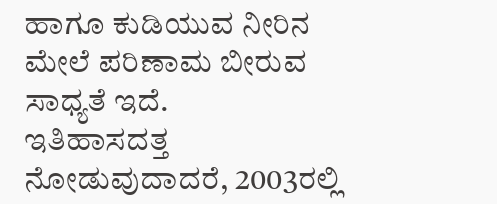ಹಾಗೂ ಕುಡಿಯುವ ನೀರಿನ ಮೇಲೆ ಪರಿಣಾಮ ಬೀರುವ ಸಾಧ್ಯತೆ ಇದೆ.
ಇತಿಹಾಸದತ್ತ ನೋಡುವುದಾದರೆ, 2003ರಲ್ಲಿ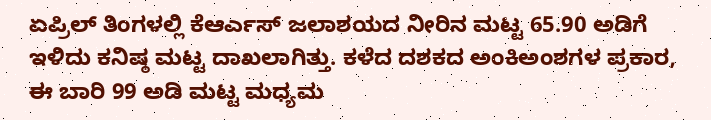ಏಪ್ರಿಲ್ ತಿಂಗಳಲ್ಲಿ ಕೆಆರ್ಎಸ್ ಜಲಾಶಯದ ನೀರಿನ ಮಟ್ಟ 65.90 ಅಡಿಗೆ ಇಳಿದು ಕನಿಷ್ಠ ಮಟ್ಟ ದಾಖಲಾಗಿತ್ತು. ಕಳೆದ ದಶಕದ ಅಂಕಿಅಂಶಗಳ ಪ್ರಕಾರ, ಈ ಬಾರಿ 99 ಅಡಿ ಮಟ್ಟ ಮಧ್ಯಮ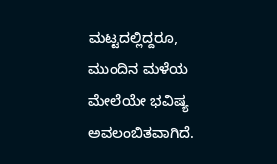ಮಟ್ಟದಲ್ಲಿದ್ದರೂ, ಮುಂದಿನ ಮಳೆಯ ಮೇಲೆಯೇ ಭವಿಷ್ಯ ಅವಲಂಬಿತವಾಗಿದೆ.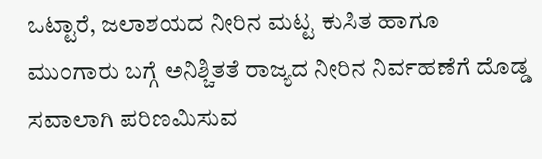ಒಟ್ಟಾರೆ, ಜಲಾಶಯದ ನೀರಿನ ಮಟ್ಟ ಕುಸಿತ ಹಾಗೂ ಮುಂಗಾರು ಬಗ್ಗೆ ಅನಿಶ್ಚಿತತೆ ರಾಜ್ಯದ ನೀರಿನ ನಿರ್ವಹಣೆಗೆ ದೊಡ್ಡ ಸವಾಲಾಗಿ ಪರಿಣಮಿಸುವ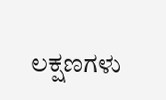ಲಕ್ಷಣಗಳು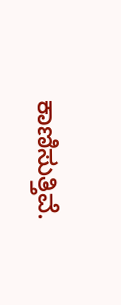ಕಾಣಿಸುತ್ತಿವೆ.